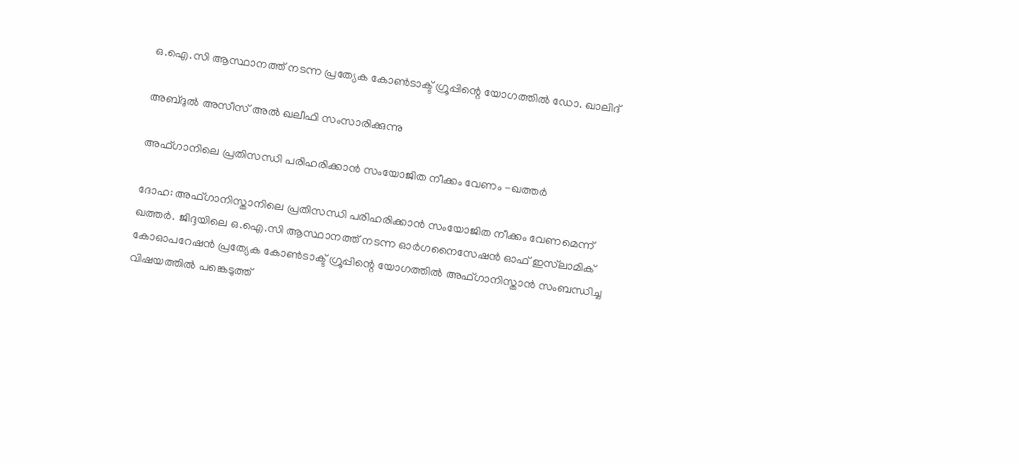ഒ.ഐ.സി ആസ്ഥാനത്ത് നടന്ന പ്രത്യേക കോൺടാക്ട് ഗ്രൂപ്പിന്റെ യോഗത്തിൽ ഡോ. ഖാലിദ്

അബ്ദുൽ അസീസ് അൽ ഖലീഫി സംസാരിക്കുന്നു

അഫ്ഗാനിലെ പ്രതിസന്ധി പരിഹരിക്കാൻ സംയോജിത നീക്കം വേണം -ഖത്തർ

ദോഹ: അഫ്ഗാനിസ്താനിലെ പ്രതിസന്ധി പരിഹരിക്കാൻ സംയോജിത നീക്കം വേണമെന്ന് ഖത്തർ. ജിദ്ദയിലെ ഒ.ഐ.സി ആസ്ഥാനത്ത് നടന്ന ഓർഗനൈസേഷൻ ഓഫ് ഇസ്‍ലാമിക് കോഓപറേഷൻ പ്രത്യേക കോൺടാക്ട് ഗ്രൂപ്പിന്റെ യോഗത്തിൽ അഫ്ഗാനിസ്താൻ സംബന്ധിച്ച വിഷയത്തിൽ പങ്കെടുത്ത്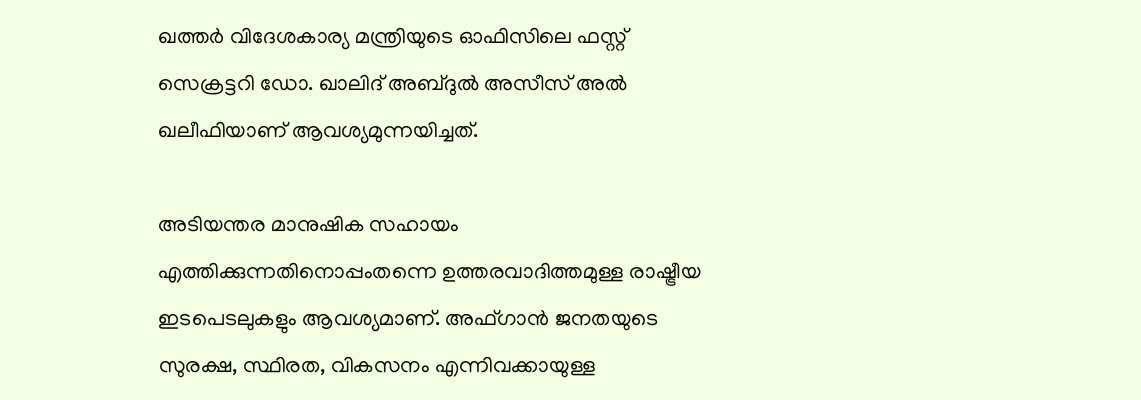ഖത്തർ വിദേശകാര്യ മന്ത്രിയുടെ ഓഫിസിലെ ഫസ്റ്റ് സെക്രട്ടറി ഡോ. ഖാലിദ് അബ്ദുൽ അസീസ് അൽ ഖലീഫിയാണ് ആവശ്യമുന്നയിച്ചത്.

അടിയന്തര മാനുഷിക സഹായം എത്തിക്കുന്നതിനൊപ്പംതന്നെ ഉത്തരവാദിത്തമുള്ള രാഷ്ട്രീയ ഇടപെടലുകളും ആവശ്യമാണ്. അഫ്ഗാൻ ജനതയുടെ സുരക്ഷ, സ്ഥിരത, വികസനം എന്നിവക്കായുള്ള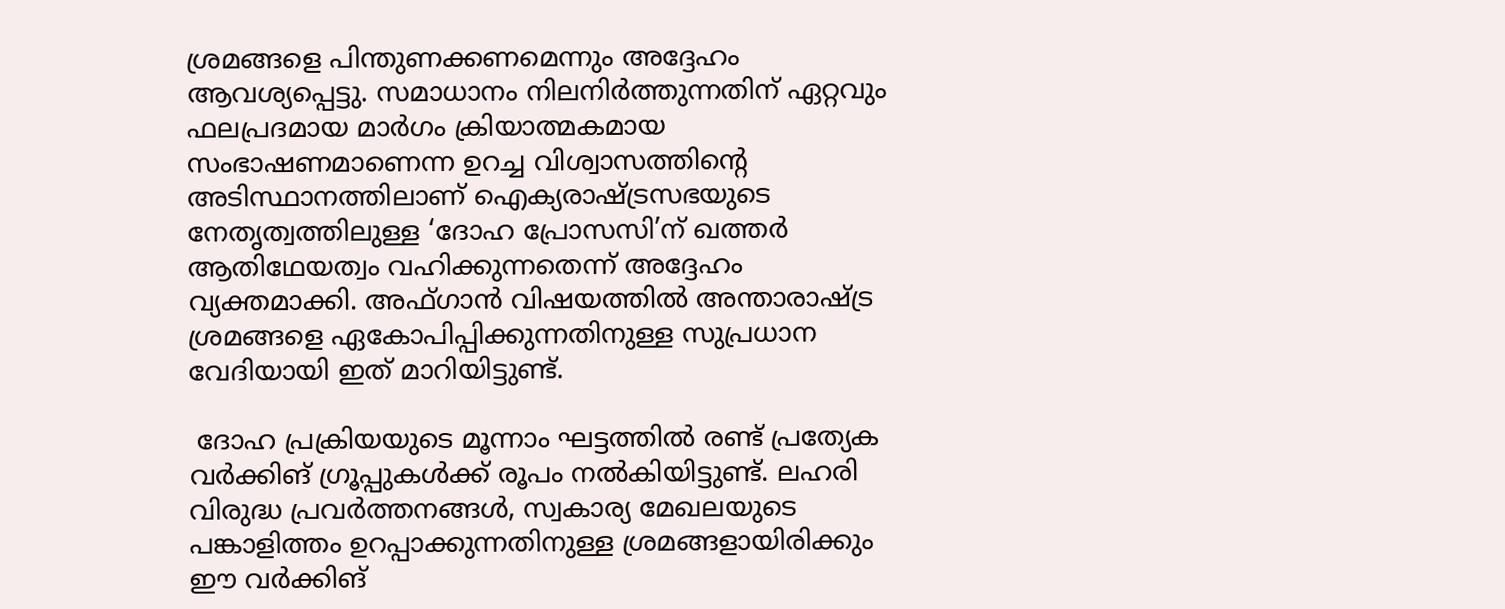ശ്രമങ്ങളെ പിന്തുണക്കണമെന്നും അദ്ദേഹം ആവശ്യപ്പെട്ടു. സമാധാനം നിലനിർത്തുന്നതിന് ഏറ്റവും ഫലപ്രദമായ മാർഗം ക്രിയാത്മകമായ സംഭാഷണമാണെന്ന ഉറച്ച വിശ്വാസത്തിന്റെ അടിസ്ഥാനത്തിലാണ് ഐക്യരാഷ്ട്രസഭയുടെ നേതൃത്വത്തിലുള്ള ‘ദോഹ പ്രോസസി’ന് ഖത്തർ ആതിഥേയത്വം വഹിക്കുന്നതെന്ന് അദ്ദേഹം വ്യക്തമാക്കി. അഫ്ഗാൻ വിഷയത്തിൽ അന്താരാഷ്ട്ര ശ്രമങ്ങളെ ഏകോപിപ്പിക്കുന്നതിനുള്ള സുപ്രധാന വേദിയായി ഇത് മാറിയിട്ടുണ്ട്.

 ദോഹ പ്രക്രിയയുടെ മൂന്നാം ഘട്ടത്തിൽ രണ്ട് പ്രത്യേക വർക്കിങ് ഗ്രൂപ്പുകൾക്ക് രൂപം നൽകിയിട്ടുണ്ട്. ലഹരി വിരുദ്ധ പ്രവർത്തനങ്ങൾ, സ്വകാര്യ മേഖലയുടെ പങ്കാളിത്തം ഉറപ്പാക്കുന്നതിനുള്ള ശ്രമങ്ങളായിരിക്കും ഈ വർക്കിങ്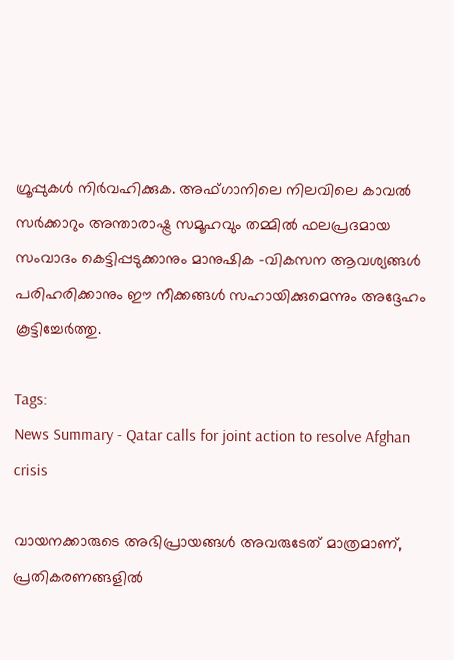ഗ്രൂപ്പുകൾ നിർവഹിക്കുക. അഫ്ഗാനിലെ നിലവിലെ കാവൽ സർക്കാറും അന്താരാഷ്ട്ര സമൂഹവും തമ്മിൽ ഫലപ്രദമായ സംവാദം കെട്ടിപ്പടുക്കാനും മാനുഷിക -വികസന ആവശ്യങ്ങൾ പരിഹരിക്കാനും ഈ നീക്കങ്ങൾ സഹായിക്കുമെന്നും അദ്ദേഹം കൂട്ടിച്ചേർത്തു.

Tags:
News Summary - Qatar calls for joint action to resolve Afghan crisis

വായനക്കാരുടെ അഭിപ്രായങ്ങള്‍ അവരുടേത് മാത്രമാണ്, പ്രതികരണങ്ങളിൽ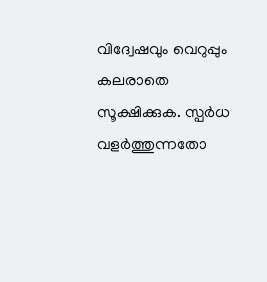വിദ്വേഷവും വെറുപ്പും കലരാതെ സൂക്ഷിക്കുക. സ്പർധ വളർത്തുന്നതോ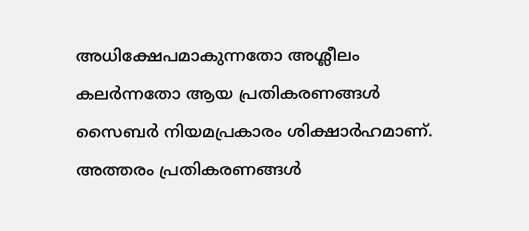അധിക്ഷേപമാകുന്നതോ അശ്ലീലം കലർന്നതോ ആയ പ്രതികരണങ്ങൾ സൈബർ നിയമപ്രകാരം ശിക്ഷാർഹമാണ്. അത്തരം പ്രതികരണങ്ങൾ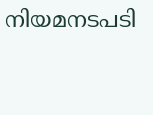നിയമനടപടി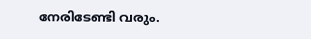നേരിടേണ്ടി വരും.